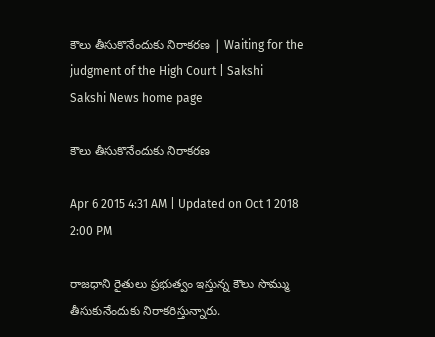కౌలు తీసుకొనేందుకు నిరాకరణ | Waiting for the judgment of the High Court | Sakshi
Sakshi News home page

కౌలు తీసుకొనేందుకు నిరాకరణ

Apr 6 2015 4:31 AM | Updated on Oct 1 2018 2:00 PM

రాజధాని రైతులు ప్రభుత్వం ఇస్తున్న కౌలు సొమ్ము తీసుకునేందుకు నిరాకరిస్తున్నారు.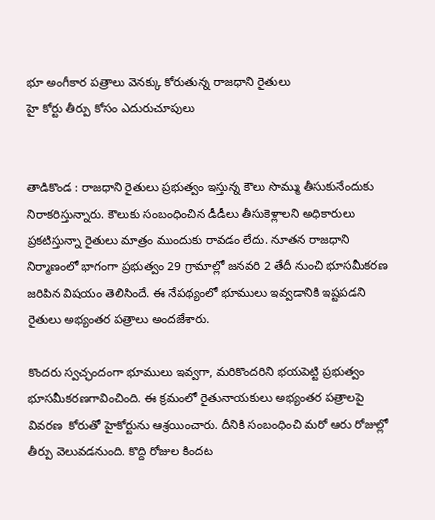భూ అంగీకార పత్రాలు వెనక్కు కోరుతున్న రాజధాని రైతులు
హై కోర్టు తీర్పు కోసం ఎదురుచూపులు


తాడికొండ : రాజధాని రైతులు ప్రభుత్వం ఇస్తున్న కౌలు సొమ్ము తీసుకునేందుకు నిరాకరిస్తున్నారు. కౌలుకు సంబంధించిన డీడీలు తీసుకెళ్లాలని అధికారులు ప్రకటిస్తున్నా రైతులు మాత్రం ముందుకు రావడం లేదు. నూతన రాజధాని నిర్మాణంలో భాగంగా ప్రభుత్వం 29 గ్రామాల్లో జనవరి 2 తేదీ నుంచి భూసమీకరణ జరిపిన విషయం తెలిసిందే. ఈ నేపథ్యంలో భూములు ఇవ్వడానికి ఇష్టపడని రైతులు అభ్యంతర పత్రాలు అందజేశారు.

కొందరు స్వచ్ఛందంగా భూములు ఇవ్వగా, మరికొందరిని భయపెట్టి ప్రభుత్వం భూసమీకరణగావించింది. ఈ క్రమంలో రైతునాయకులు అభ్యంతర పత్రాలపై వివరణ  కోరుతో హైకోర్టును ఆశ్రయించారు. దీనికి సంబంధించి మరో ఆరు రోజుల్లో తీర్పు వెలువడనుంది. కొద్ది రోజుల కిందట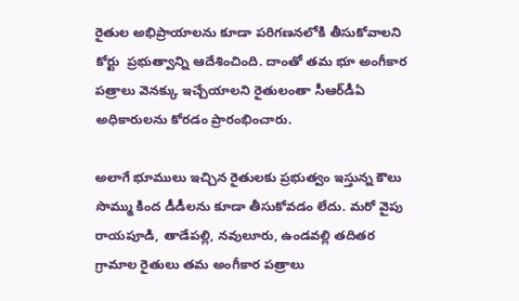రైతుల అభిప్రాయాలను కూడా పరిగణనలోకి తీసుకోవాలని కోర్టు  ప్రభుత్వాన్ని ఆదేశించింది. దాంతో తమ భూ అంగీకార పత్రాలు వెనక్కు ఇచ్చేయాలని రైతులంతా సీఆర్‌డీఏ అధికారులను కోరడం ప్రారంభించారు.

అలాగే భూములు ఇచ్చిన రైతులకు ప్రభుత్వం ఇస్తున్న కౌలు సొమ్ము కింద డీడీలను కూడా తీసుకోవడం లేదు. మరో వైపు రాయపూడి, తాడేపల్లి, నవులూరు, ఉండవల్లి తదితర గ్రామాల రైతులు తమ అంగీకార పత్రాలు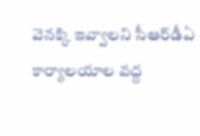వెనక్కి ఇవ్వాలని సీఆర్‌డీఏ కార్యాలయాల వద్ద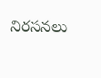నిరసనలు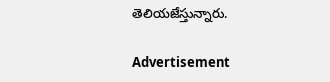తెలియజేస్తున్నారు.

Advertisement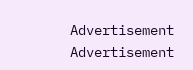Advertisement
Advertisement